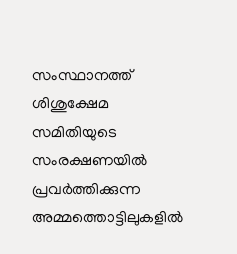സംസ്ഥാനത്ത് ശിശുക്ഷേമ സമിതിയുടെ സംരക്ഷണയിൽ പ്രവർത്തിക്കുന്ന അമ്മത്തൊട്ടിലുകളിൽ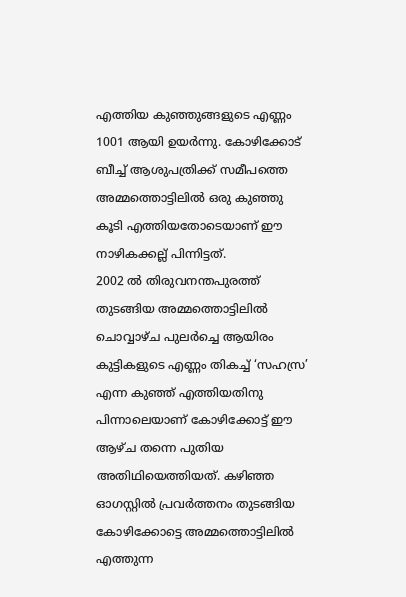എത്തിയ കുഞ്ഞുങ്ങളുടെ എണ്ണം 1001 ആയി ഉയർന്നു. കോഴിക്കോട് ബീച്ച് ആശുപത്രിക്ക് സമീപത്തെ അമ്മത്തൊട്ടിലിൽ ഒരു കുഞ്ഞു കൂടി എത്തിയതോടെയാണ് ഈ നാഴികക്കല്ല് പിന്നിട്ടത്.
2002 ൽ തിരുവനന്തപുരത്ത് തുടങ്ങിയ അമ്മത്തൊട്ടിലിൽ ചൊവ്വാഴ്ച പുലർച്ചെ ആയിരം കുട്ടികളുടെ എണ്ണം തികച്ച് ‘സഹസ്ര’ എന്ന കുഞ്ഞ് എത്തിയതിനു പിന്നാലെയാണ് കോഴിക്കോട്ട് ഈ ആഴ്ച തന്നെ പുതിയ അതിഥിയെത്തിയത്. കഴിഞ്ഞ ഓഗസ്റ്റിൽ പ്രവർത്തനം തുടങ്ങിയ കോഴിക്കോട്ടെ അമ്മത്തൊട്ടിലിൽ എത്തുന്ന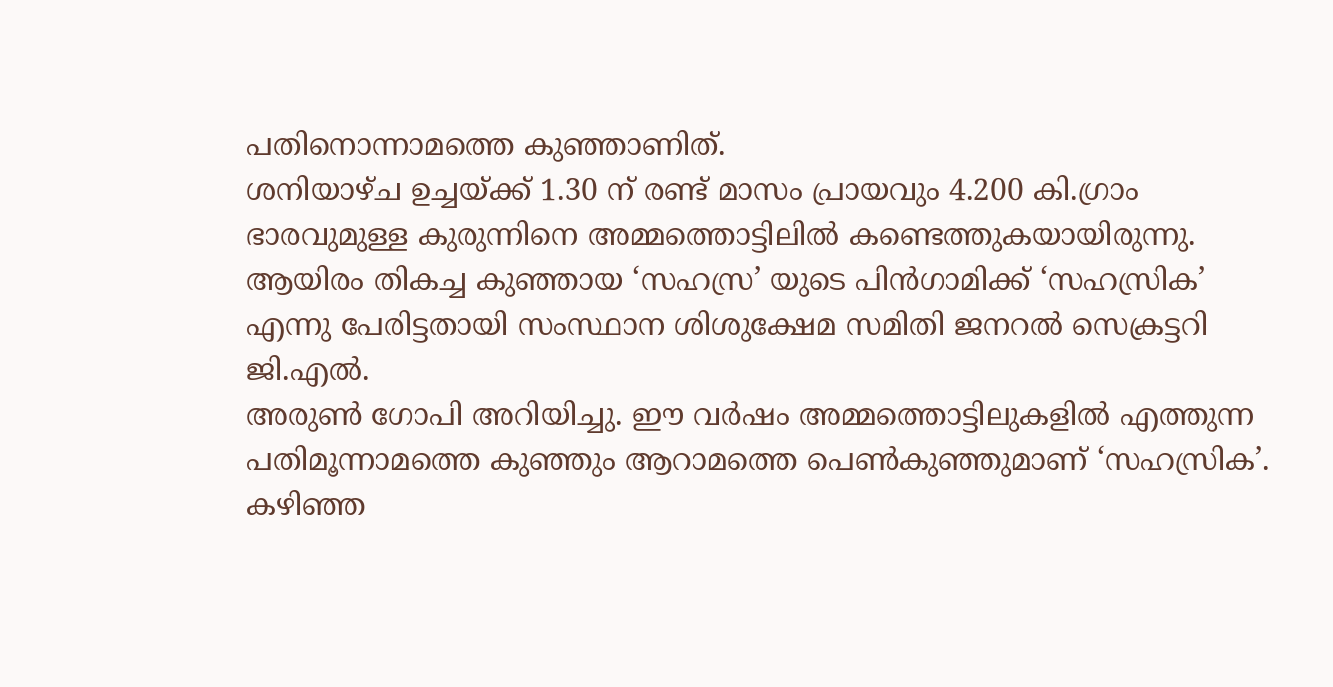പതിനൊന്നാമത്തെ കുഞ്ഞാണിത്.
ശനിയാഴ്ച ഉച്ചയ്ക്ക് 1.30 ന് രണ്ട് മാസം പ്രായവും 4.200 കി.ഗ്രാം ഭാരവുമുള്ള കുരുന്നിനെ അമ്മത്തൊട്ടിലിൽ കണ്ടെത്തുകയായിരുന്നു. ആയിരം തികച്ച കുഞ്ഞായ ‘സഹസ്ര’ യുടെ പിൻഗാമിക്ക് ‘സഹസ്രിക’ എന്നു പേരിട്ടതായി സംസ്ഥാന ശിശുക്ഷേമ സമിതി ജനറൽ സെക്രട്ടറി ജി.എൽ.
അരുൺ ഗോപി അറിയിച്ചു. ഈ വർഷം അമ്മത്തൊട്ടിലുകളിൽ എത്തുന്ന പതിമൂന്നാമത്തെ കുഞ്ഞും ആറാമത്തെ പെൺകുഞ്ഞുമാണ് ‘സഹസ്രിക’.
കഴിഞ്ഞ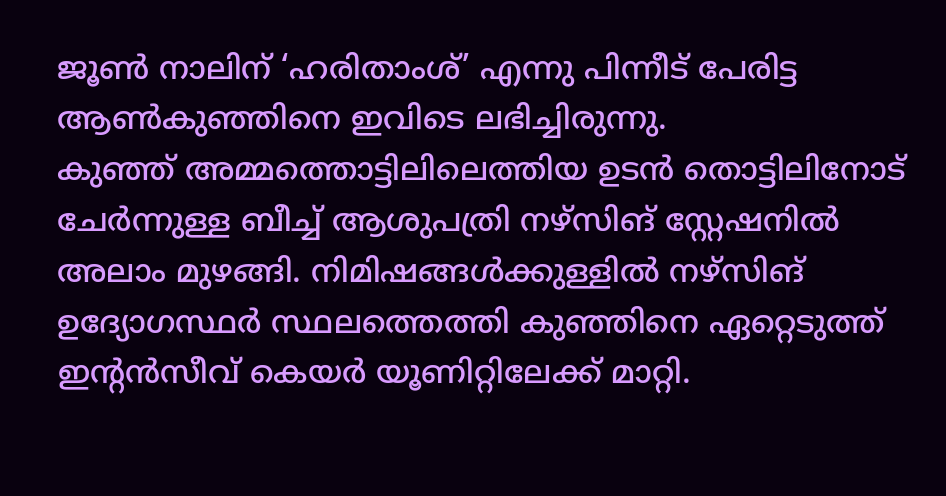ജൂൺ നാലിന് ‘ഹരിതാംശ്’ എന്നു പിന്നീട് പേരിട്ട ആൺകുഞ്ഞിനെ ഇവിടെ ലഭിച്ചിരുന്നു.
കുഞ്ഞ് അമ്മത്തൊട്ടിലിലെത്തിയ ഉടൻ തൊട്ടിലിനോട് ചേർന്നുള്ള ബീച്ച് ആശുപത്രി നഴ്സിങ് സ്റ്റേഷനിൽ അലാം മുഴങ്ങി. നിമിഷങ്ങൾക്കുള്ളിൽ നഴ്സിങ് ഉദ്യോഗസ്ഥർ സ്ഥലത്തെത്തി കുഞ്ഞിനെ ഏറ്റെടുത്ത് ഇന്റൻസീവ് കെയർ യൂണിറ്റിലേക്ക് മാറ്റി.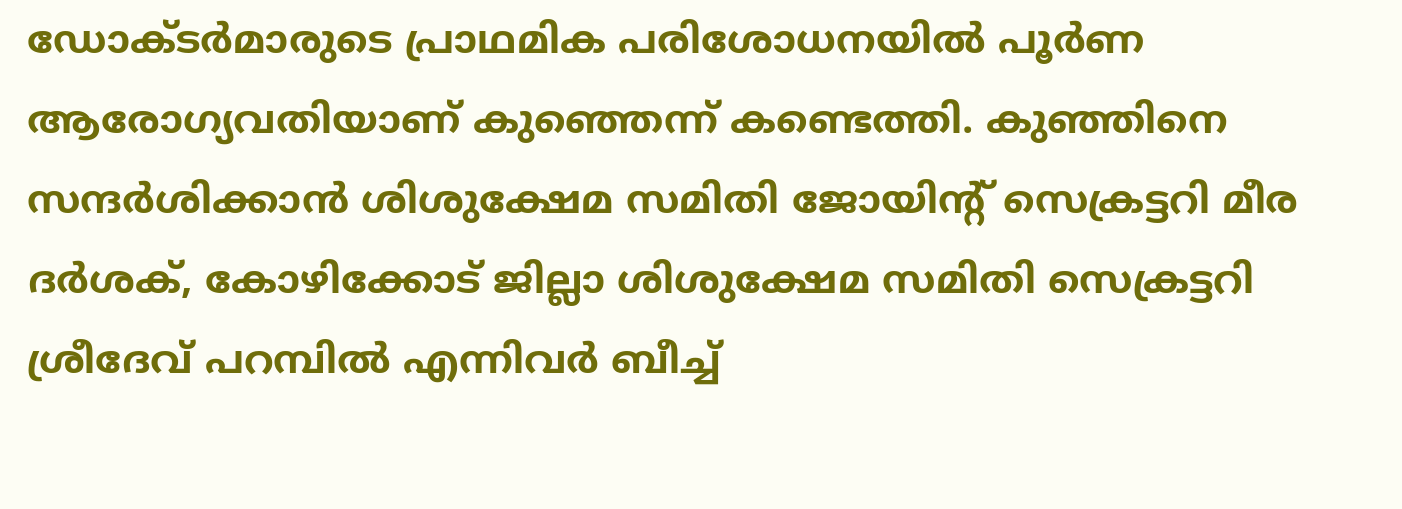ഡോക്ടർമാരുടെ പ്രാഥമിക പരിശോധനയിൽ പൂർണ ആരോഗ്യവതിയാണ് കുഞ്ഞെന്ന് കണ്ടെത്തി. കുഞ്ഞിനെ സന്ദർശിക്കാൻ ശിശുക്ഷേമ സമിതി ജോയിന്റ് സെക്രട്ടറി മീര ദർശക്, കോഴിക്കോട് ജില്ലാ ശിശുക്ഷേമ സമിതി സെക്രട്ടറി ശ്രീദേവ് പറമ്പിൽ എന്നിവർ ബീച്ച്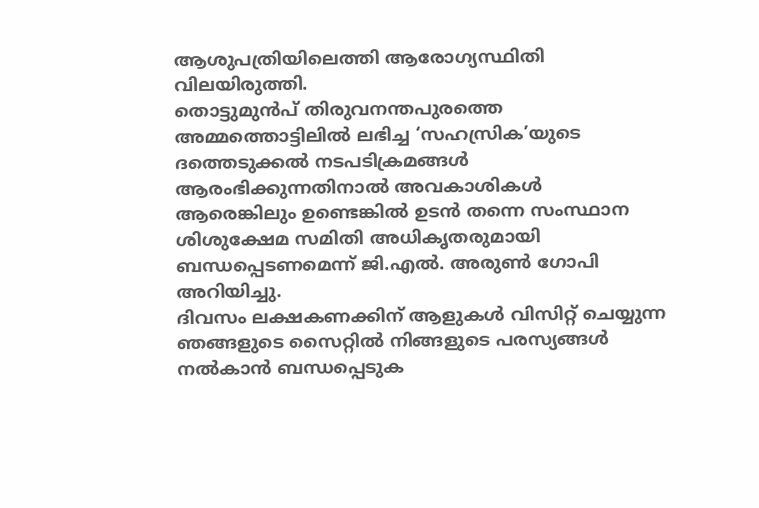ആശുപത്രിയിലെത്തി ആരോഗ്യസ്ഥിതി വിലയിരുത്തി.
തൊട്ടുമുൻപ് തിരുവനന്തപുരത്തെ അമ്മത്തൊട്ടിലിൽ ലഭിച്ച ‘സഹസ്രിക’യുടെ ദത്തെടുക്കൽ നടപടിക്രമങ്ങൾ ആരംഭിക്കുന്നതിനാൽ അവകാശികൾ ആരെങ്കിലും ഉണ്ടെങ്കിൽ ഉടൻ തന്നെ സംസ്ഥാന ശിശുക്ഷേമ സമിതി അധികൃതരുമായി ബന്ധപ്പെടണമെന്ന് ജി.എൽ. അരുൺ ഗോപി അറിയിച്ചു.
ദിവസം ലക്ഷകണക്കിന് ആളുകൾ വിസിറ്റ് ചെയ്യുന്ന ഞങ്ങളുടെ സൈറ്റിൽ നിങ്ങളുടെ പരസ്യങ്ങൾ നൽകാൻ ബന്ധപ്പെടുക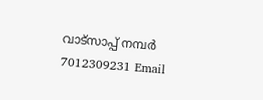വാട്സാപ്പ് നമ്പർ 7012309231 Email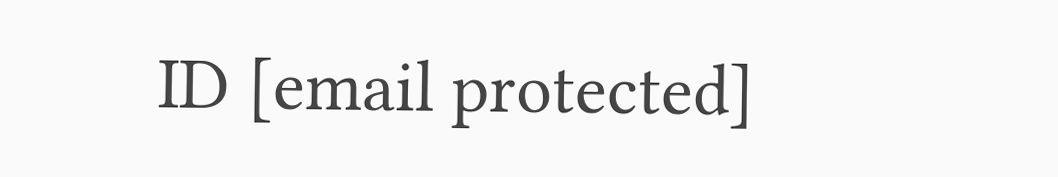ID [email protected]